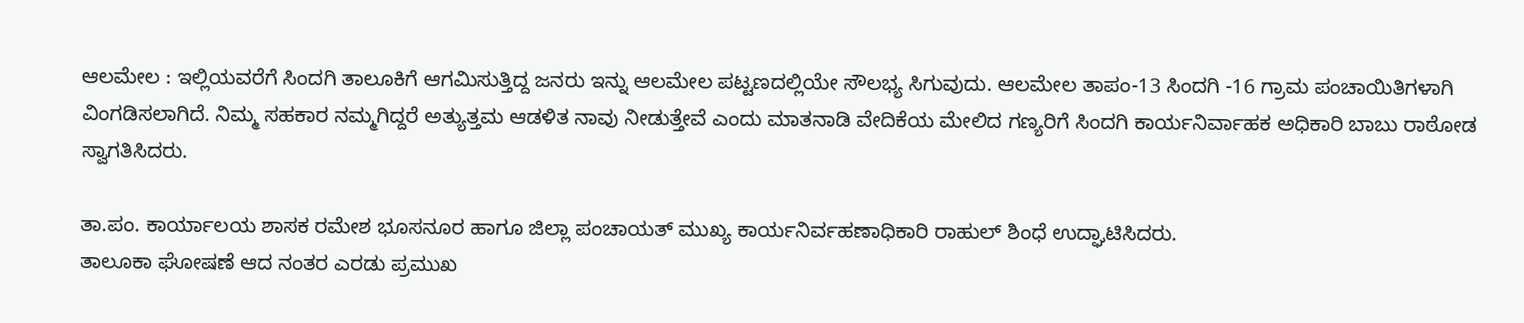ಆಲಮೇಲ : ಇಲ್ಲಿಯವರೆಗೆ ಸಿಂದಗಿ ತಾಲೂಕಿಗೆ ಆಗಮಿಸುತ್ತಿದ್ದ ಜನರು ಇನ್ನು ಆಲಮೇಲ ಪಟ್ಟಣದಲ್ಲಿಯೇ ಸೌಲಭ್ಯ ಸಿಗುವುದು. ಆಲಮೇಲ ತಾಪಂ-13 ಸಿಂದಗಿ -16 ಗ್ರಾಮ ಪಂಚಾಯಿತಿಗಳಾಗಿ ವಿಂಗಡಿಸಲಾಗಿದೆ. ನಿಮ್ಮ ಸಹಕಾರ ನಮ್ಮಗಿದ್ದರೆ ಅತ್ಯುತ್ತಮ ಆಡಳಿತ ನಾವು ನೀಡುತ್ತೇವೆ ಎಂದು ಮಾತನಾಡಿ ವೇದಿಕೆಯ ಮೇಲಿದ ಗಣ್ಯರಿಗೆ ಸಿಂದಗಿ ಕಾರ್ಯನಿರ್ವಾಹಕ ಅಧಿಕಾರಿ ಬಾಬು ರಾಠೋಡ ಸ್ವಾಗತಿಸಿದರು.

ತಾ.ಪಂ. ಕಾರ್ಯಾಲಯ ಶಾಸಕ ರಮೇಶ ಭೂಸನೂರ ಹಾಗೂ ಜಿಲ್ಲಾ ಪಂಚಾಯತ್ ಮುಖ್ಯ ಕಾರ್ಯನಿರ್ವಹಣಾಧಿಕಾರಿ ರಾಹುಲ್ ಶಿಂಧೆ ಉದ್ಘಾಟಿಸಿದರು.
ತಾಲೂಕಾ ಘೋಷಣೆ ಆದ ನಂತರ ಎರಡು ಪ್ರಮುಖ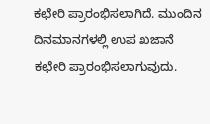ಕಛೇರಿ ಪ್ರಾರಂಭಿಸಲಾಗಿದೆ. ಮುಂದಿನ ದಿನಮಾನಗಳಲ್ಲಿ ಉಪ ಖಜಾನೆ ಕಛೇರಿ ಪ್ರಾರಂಭಿಸಲಾಗುವುದು.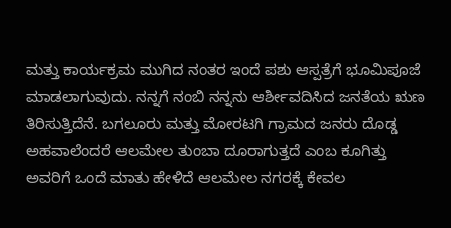ಮತ್ತು ಕಾರ್ಯಕ್ರಮ ಮುಗಿದ ನಂತರ ಇಂದೆ ಪಶು ಆಸ್ಪತ್ರೆಗೆ ಭೂಮಿಪೂಜೆ ಮಾಡಲಾಗುವುದು. ನನ್ನಗೆ ನಂಬಿ ನನ್ನನು ಆರ್ಶೀವದಿಸಿದ ಜನತೆಯ ಋಣ ತಿರಿಸುತ್ತಿದೆನೆ. ಬಗಲೂರು ಮತ್ತು ಮೋರಟಗಿ ಗ್ರಾಮದ ಜನರು ದೊಡ್ಡ ಅಹವಾಲೆಂದರೆ ಆಲಮೇಲ ತುಂಬಾ ದೂರಾಗುತ್ತದೆ ಎಂಬ ಕೂಗಿತ್ತು
ಅವರಿಗೆ ಒಂದೆ ಮಾತು ಹೇಳಿದೆ ಆಲಮೇಲ ನಗರಕ್ಕೆ ಕೇವಲ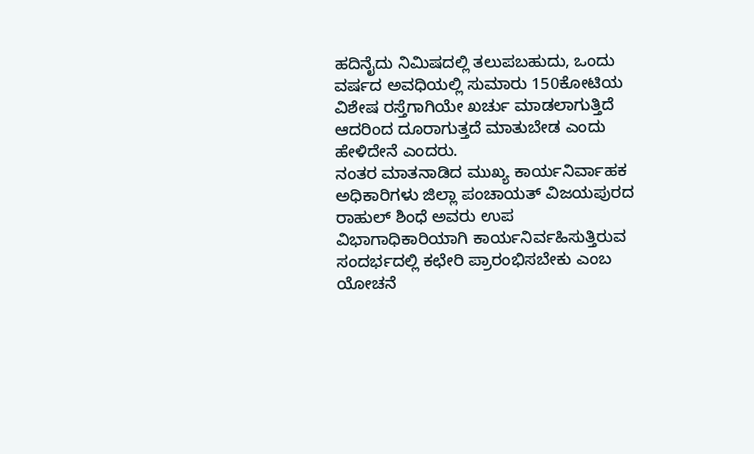ಹದಿನೈದು ನಿಮಿಷದಲ್ಲಿ ತಲುಪಬಹುದು, ಒಂದು ವರ್ಷದ ಅವಧಿಯಲ್ಲಿ ಸುಮಾರು 150ಕೋಟಿಯ ವಿಶೇಷ ರಸ್ತೆಗಾಗಿಯೇ ಖರ್ಚು ಮಾಡಲಾಗುತ್ತಿದೆ ಆದರಿಂದ ದೂರಾಗುತ್ತದೆ ಮಾತುಬೇಡ ಎಂದು ಹೇಳಿದೇನೆ ಎಂದರು.
ನಂತರ ಮಾತನಾಡಿದ ಮುಖ್ಯ ಕಾರ್ಯನಿರ್ವಾಹಕ ಅಧಿಕಾರಿಗಳು ಜಿಲ್ಲಾ ಪಂಚಾಯತ್ ವಿಜಯಪುರದ ರಾಹುಲ್ ಶಿಂಧೆ ಅವರು ಉಪ ವಿಭಾಗಾಧಿಕಾರಿಯಾಗಿ ಕಾರ್ಯನಿರ್ವಹಿಸುತ್ತಿರುವ ಸಂದರ್ಭದಲ್ಲಿ ಕಛೇರಿ ಪ್ರಾರಂಭಿಸಬೇಕು ಎಂಬ ಯೋಚನೆ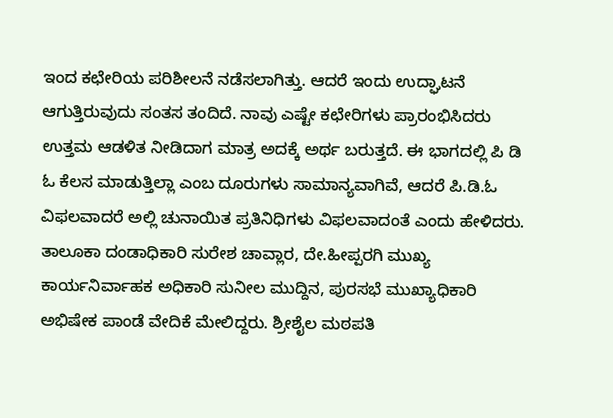ಇಂದ ಕಛೇರಿಯ ಪರಿಶೀಲನೆ ನಡೆಸಲಾಗಿತ್ತು. ಆದರೆ ಇಂದು ಉದ್ಘಾಟನೆ ಆಗುತ್ತಿರುವುದು ಸಂತಸ ತಂದಿದೆ. ನಾವು ಎಷ್ಟೇ ಕಛೇರಿಗಳು ಪ್ರಾರಂಭಿಸಿದರು ಉತ್ತಮ ಆಡಳಿತ ನೀಡಿದಾಗ ಮಾತ್ರ ಅದಕ್ಕೆ ಅರ್ಥ ಬರುತ್ತದೆ. ಈ ಭಾಗದಲ್ಲಿ ಪಿ ಡಿ ಓ ಕೆಲಸ ಮಾಡುತ್ತಿಲ್ಲಾ ಎಂಬ ದೂರುಗಳು ಸಾಮಾನ್ಯವಾಗಿವೆ, ಆದರೆ ಪಿ.ಡಿ.ಓ ವಿಫಲವಾದರೆ ಅಲ್ಲಿ ಚುನಾಯಿತ ಪ್ರತಿನಿಧಿಗಳು ವಿಫಲವಾದಂತೆ ಎಂದು ಹೇಳಿದರು.
ತಾಲೂಕಾ ದಂಡಾಧಿಕಾರಿ ಸುರೇಶ ಚಾವ್ಲಾರ, ದೇ.ಹೀಪ್ಪರಗಿ ಮುಖ್ಯ ಕಾರ್ಯನಿರ್ವಾಹಕ ಅಧಿಕಾರಿ ಸುನೀಲ ಮುದ್ದಿನ, ಪುರಸಭೆ ಮುಖ್ಯಾಧಿಕಾರಿ ಅಭಿಷೇಕ ಪಾಂಡೆ ವೇದಿಕೆ ಮೇಲಿದ್ದರು. ಶ್ರೀಶೈಲ ಮಠಪತಿ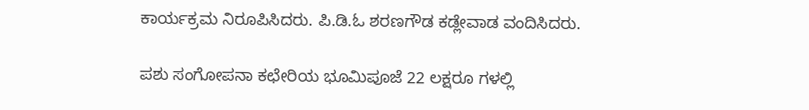ಕಾರ್ಯಕ್ರಮ ನಿರೂಪಿಸಿದರು. ಪಿ.ಡಿ.ಓ ಶರಣಗೌಡ ಕಡ್ಲೇವಾಡ ವಂದಿಸಿದರು.

ಪಶು ಸಂಗೋಪನಾ ಕಛೇರಿಯ ಭೂಮಿಪೂಜೆ 22 ಲಕ್ಷರೂ ಗಳಲ್ಲಿ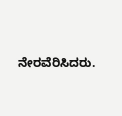ನೇರವೆರಿಸಿದರು.